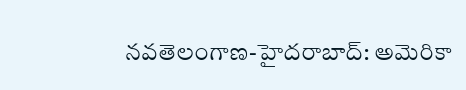నవతెలంగాణ-హైదరాబాద్: అమెరికా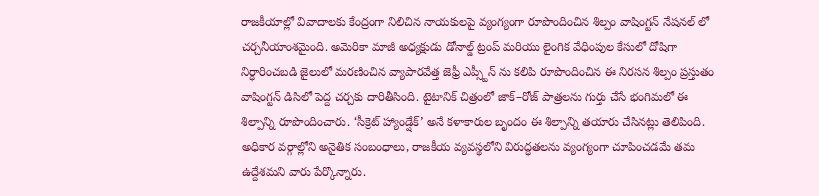రాజకీయాల్లో వివాదాలకు కేంద్రంగా నిలిచిన నాయకులపై వ్యంగ్యంగా రూపొందించిన శిల్పం వాషింగ్టన్ నేషనల్ లో చర్చనీయాంశమైంది. అమెరికా మాజీ అధ్యక్షుడు డోనాల్డ్ ట్రంప్ మరియు లైంగిక వేధింపుల కేసులో దోషిగా నిర్ధారించబడి జైలులో మరణించిన వ్యాపారవేత్త జెఫ్రీ ఎప్స్టీన్ ను కలిపి రూపొందించిన ఈ నిరసన శిల్పం ప్రస్తుతం వాషింగ్టన్ డిసిలో పెద్ద చర్చకు దారితీసింది. టైటానిక్ చిత్రంలో జాక్–రోజ్ పాత్రలను గుర్తు చేసే భంగిమలో ఈ శిల్పాన్ని రూపొందించారు. ‘సీక్రెట్ హ్యాండ్షేక్’ అనే కళాకారుల బృందం ఈ శిల్పాన్ని తయారు చేసినట్లు తెలిపింది. అధికార వర్గాల్లోని అనైతిక సంబంధాలు, రాజకీయ వ్యవస్థలోని విరుద్ధతలను వ్యంగ్యంగా చూపించడమే తమ ఉద్దేశమని వారు పేర్కొన్నారు.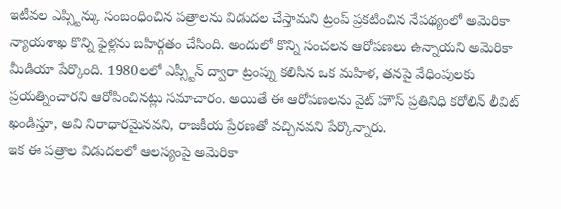ఇటీవల ఎప్స్టిన్కు సంబంధించిన పత్రాలను విడుదల చేస్తామని ట్రంప్ ప్రకటించిన నేపథ్యంలో అమెరికా న్యాయశాఖ కొన్ని ఫైళ్లను బహిర్గతం చేసింది. అందులో కొన్ని సంచలన ఆరోపణలు ఉన్నాయని అమెరికా మీడియా పేర్కొంది. 1980లలో ఎప్స్టీన్ ద్వారా ట్రంప్ను కలిసిన ఒక మహిళ, తనపై వేధింపులకు ప్రయత్నించారని ఆరోపించినట్లు సమాచారం. అయితే ఈ ఆరోపణలను వైట్ హౌస్ ప్రతినిధి కరోలిన్ లీవిట్ ఖండిస్తూ, అవి నిరాధారమైనవని, రాజకీయ ప్రేరణతో వచ్చినవని పేర్కొన్నారు.
ఇక ఈ పత్రాల విడుదలలో ఆలస్యంపై అమెరికా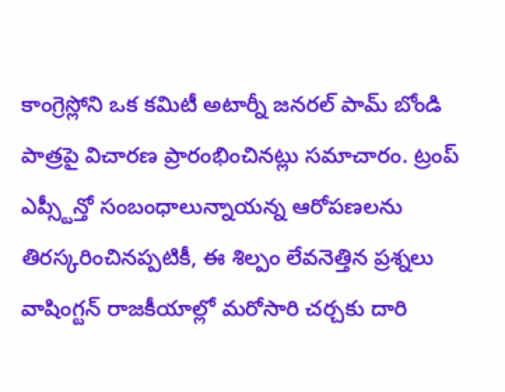కాంగ్రెస్లోని ఒక కమిటీ అటార్నీ జనరల్ పామ్ బోండి పాత్రపై విచారణ ప్రారంభించినట్లు సమాచారం. ట్రంప్ ఎప్స్టీన్తో సంబంధాలున్నాయన్న ఆరోపణలను తిరస్కరించినప్పటికీ, ఈ శిల్పం లేవనెత్తిన ప్రశ్నలు వాషింగ్టన్ రాజకీయాల్లో మరోసారి చర్చకు దారి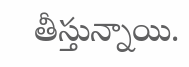తీస్తున్నాయి.